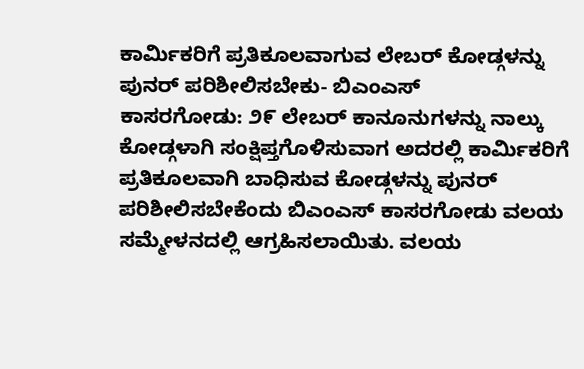ಕಾರ್ಮಿಕರಿಗೆ ಪ್ರತಿಕೂಲವಾಗುವ ಲೇಬರ್ ಕೋಡ್ಗಳನ್ನು ಪುನರ್ ಪರಿಶೀಲಿಸಬೇಕು- ಬಿಎಂಎಸ್
ಕಾಸರಗೋಡು: ೨೯ ಲೇಬರ್ ಕಾನೂನುಗಳನ್ನು ನಾಲ್ಕು ಕೋಡ್ಗಳಾಗಿ ಸಂಕ್ಷಿಪ್ತಗೊಳಿಸುವಾಗ ಅದರಲ್ಲಿ ಕಾರ್ಮಿಕರಿಗೆ ಪ್ರತಿಕೂಲವಾಗಿ ಬಾಧಿಸುವ ಕೋಡ್ಗಳನ್ನು ಪುನರ್ ಪರಿಶೀಲಿಸಬೇಕೆಂದು ಬಿಎಂಎಸ್ ಕಾಸರಗೋಡು ವಲಯ ಸಮ್ಮೇಳನದಲ್ಲಿ ಆಗ್ರಹಿಸಲಾಯಿತು. ವಲಯ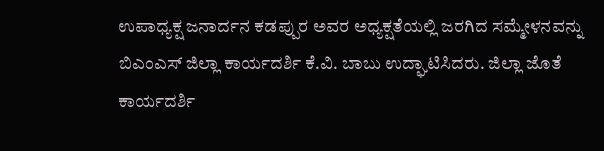ಉಪಾಧ್ಯಕ್ಷ ಜನಾರ್ದನ ಕಡಪ್ಪುರ ಅವರ ಅಧ್ಯಕ್ಷತೆಯಲ್ಲಿ ಜರಗಿದ ಸಮ್ಮೇಳನವನ್ನು ಬಿಎಂಎಸ್ ಜಿಲ್ಲಾ ಕಾರ್ಯದರ್ಶಿ ಕೆ.ವಿ. ಬಾಬು ಉದ್ಘಾಟಿಸಿದರು. ಜಿಲ್ಲಾ ಜೊತೆ ಕಾರ್ಯದರ್ಶಿ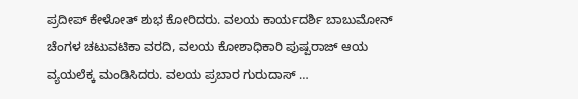ಪ್ರದೀಪ್ ಕೇಳೋತ್ ಶುಭ ಕೋರಿದರು. ವಲಯ ಕಾರ್ಯದರ್ಶಿ ಬಾಬುಮೋನ್ ಚೆಂಗಳ ಚಟುವಟಿಕಾ ವರದಿ, ವಲಯ ಕೋಶಾಧಿಕಾರಿ ಪುಷ್ಪರಾಜ್ ಆಯ ವ್ಯಯಲೆಕ್ಕ ಮಂಡಿಸಿದರು. ವಲಯ ಪ್ರಬಾರ ಗುರುದಾಸ್ …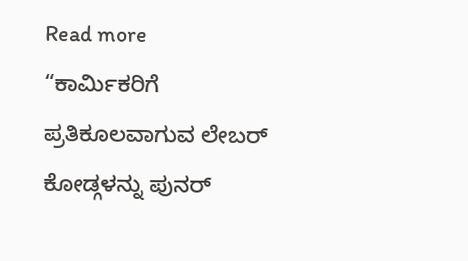Read more “ಕಾರ್ಮಿಕರಿಗೆ ಪ್ರತಿಕೂಲವಾಗುವ ಲೇಬರ್ ಕೋಡ್ಗಳನ್ನು ಪುನರ್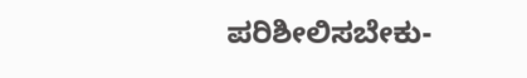ಪರಿಶೀಲಿಸಬೇಕು-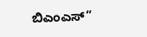ಬಿಎಂಎಸ್”